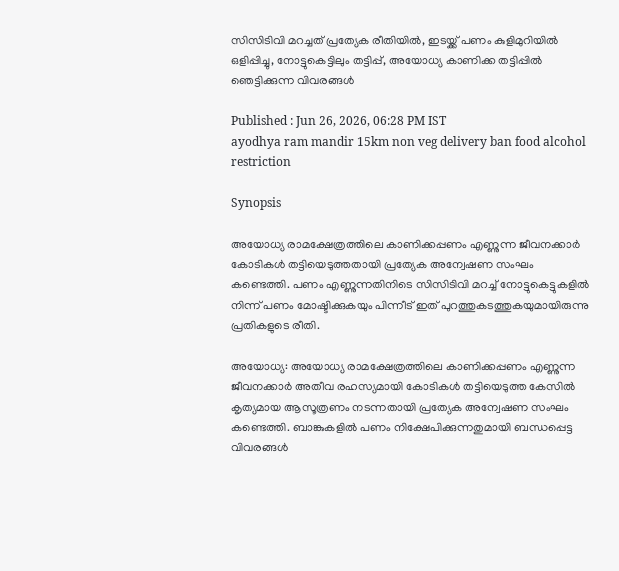സിസിടിവി മറച്ചത് പ്രത്യേക രീതിയിൽ, ഇടയ്ക്ക് പണം കുളിമുറിയിൽ ഒളിപ്പിച്ചു, നോട്ടുകെട്ടിലും തട്ടിപ്പ്, അയോധ്യ കാണിക്ക തട്ടിപ്പിൽ ഞെട്ടിക്കുന്ന വിവരങ്ങൾ

Published : Jun 26, 2026, 06:28 PM IST
ayodhya ram mandir 15km non veg delivery ban food alcohol restriction

Synopsis

അയോധ്യ രാമക്ഷേത്രത്തിലെ കാണിക്കപ്പണം എണ്ണുന്ന ജീവനക്കാർ കോടികൾ തട്ടിയെടുത്തതായി പ്രത്യേക അന്വേഷണ സംഘം കണ്ടെത്തി. പണം എണ്ണുന്നതിനിടെ സിസിടിവി മറച്ച് നോട്ടുകെട്ടുകളിൽ നിന്ന് പണം മോഷ്ടിക്കുകയും പിന്നീട് ഇത് പുറത്തുകടത്തുകയുമായിരുന്നു പ്രതികളുടെ രീതി.

അയോധ്യ: അയോധ്യ രാമക്ഷേത്രത്തിലെ കാണിക്കപ്പണം എണ്ണുന്ന ജീവനക്കാർ അതീവ രഹസ്യമായി കോടികൾ തട്ടിയെടുത്ത കേസിൽ കൃത്യമായ ആസൂത്രണം നടന്നതായി പ്രത്യേക അന്വേഷണ സംഘം കണ്ടെത്തി. ബാങ്കുകളിൽ പണം നിക്ഷേപിക്കുന്നതുമായി ബന്ധപ്പെട്ട വിവരങ്ങൾ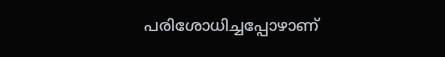പരിശോധിച്ചപ്പോഴാണ്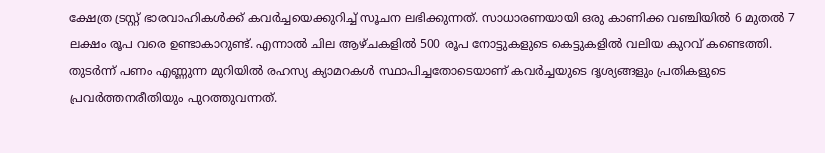ക്ഷേത്ര ട്രസ്റ്റ് ഭാരവാഹികൾക്ക് കവർച്ചയെക്കുറിച്ച് സൂചന ലഭിക്കുന്നത്. സാധാരണയായി ഒരു കാണിക്ക വഞ്ചിയിൽ 6 മുതൽ 7 ലക്ഷം രൂപ വരെ ഉണ്ടാകാറുണ്ട്. എന്നാൽ ചില ആഴ്ചകളിൽ 500 രൂപ നോട്ടുകളുടെ കെട്ടുകളിൽ വലിയ കുറവ് കണ്ടെത്തി. തുടർന്ന് പണം എണ്ണുന്ന മുറിയിൽ രഹസ്യ ക്യാമറകൾ സ്ഥാപിച്ചതോടെയാണ് കവർച്ചയുടെ ദൃശ്യങ്ങളും പ്രതികളുടെ പ്രവർത്തനരീതിയും പുറത്തുവന്നത്.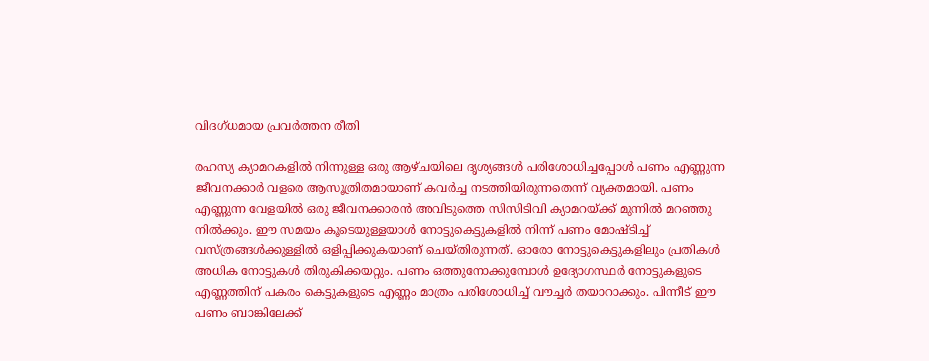വിദഗ്ധമായ പ്രവര്‍ത്തന രീതി

രഹസ്യ ക്യാമറകളിൽ നിന്നുള്ള ഒരു ആഴ്ചയിലെ ദൃശ്യങ്ങൾ പരിശോധിച്ചപ്പോൾ പണം എണ്ണുന്ന ജീവനക്കാർ വളരെ ആസൂത്രിതമായാണ് കവർച്ച നടത്തിയിരുന്നതെന്ന് വ്യക്തമായി. പണം എണ്ണുന്ന വേളയിൽ ഒരു ജീവനക്കാരൻ അവിടുത്തെ സിസിടിവി ക്യാമറയ്ക്ക് മുന്നിൽ മറഞ്ഞു നിൽക്കും. ഈ സമയം കൂടെയുള്ളയാൾ നോട്ടുകെട്ടുകളിൽ നിന്ന് പണം മോഷ്ടിച്ച് വസ്ത്രങ്ങൾക്കുള്ളിൽ ഒളിപ്പിക്കുകയാണ് ചെയ്തിരുന്നത്. ഓരോ നോട്ടുകെട്ടുകളിലും പ്രതികൾ അധിക നോട്ടുകൾ തിരുകിക്കയറ്റും. പണം ഒത്തുനോക്കുമ്പോൾ ഉദ്യോഗസ്ഥർ നോട്ടുകളുടെ എണ്ണത്തിന് പകരം കെട്ടുകളുടെ എണ്ണം മാത്രം പരിശോധിച്ച് വൗച്ചർ തയാറാക്കും. പിന്നീട് ഈ പണം ബാങ്കിലേക്ക്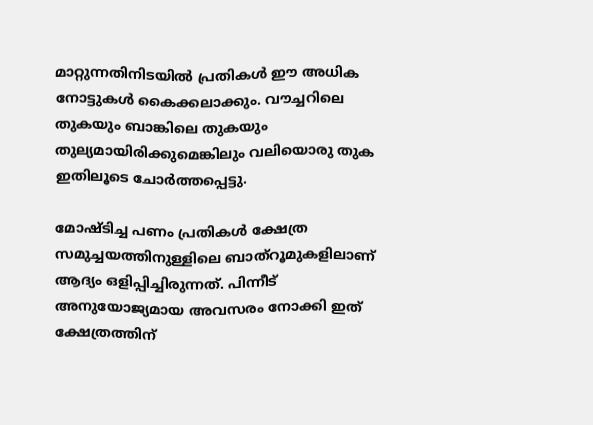മാറ്റുന്നതിനിടയിൽ പ്രതികൾ ഈ അധിക നോട്ടുകൾ കൈക്കലാക്കും. വൗച്ചറിലെ തുകയും ബാങ്കിലെ തുകയും തുല്യമായിരിക്കുമെങ്കിലും വലിയൊരു തുക ഇതിലൂടെ ചോർത്തപ്പെട്ടു.

മോഷ്ടിച്ച പണം പ്രതികൾ ക്ഷേത്ര സമുച്ചയത്തിനുള്ളിലെ ബാത്റൂമുകളിലാണ് ആദ്യം ഒളിപ്പിച്ചിരുന്നത്. പിന്നീട് അനുയോജ്യമായ അവസരം നോക്കി ഇത് ക്ഷേത്രത്തിന്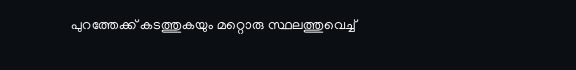പുറത്തേക്ക് കടത്തുകയും മറ്റൊരു സ്ഥലത്തുവെച്ച്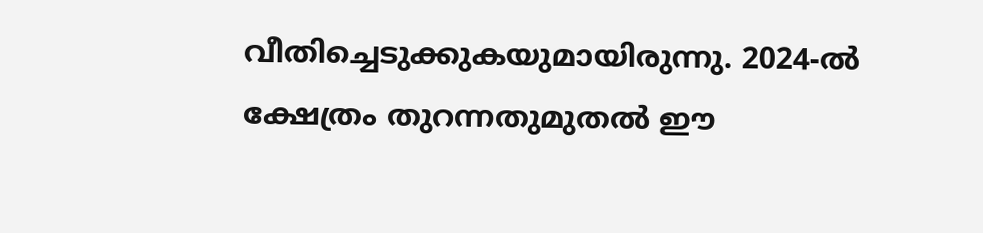വീതിച്ചെടുക്കുകയുമായിരുന്നു. 2024-ൽ ക്ഷേത്രം തുറന്നതുമുതൽ ഈ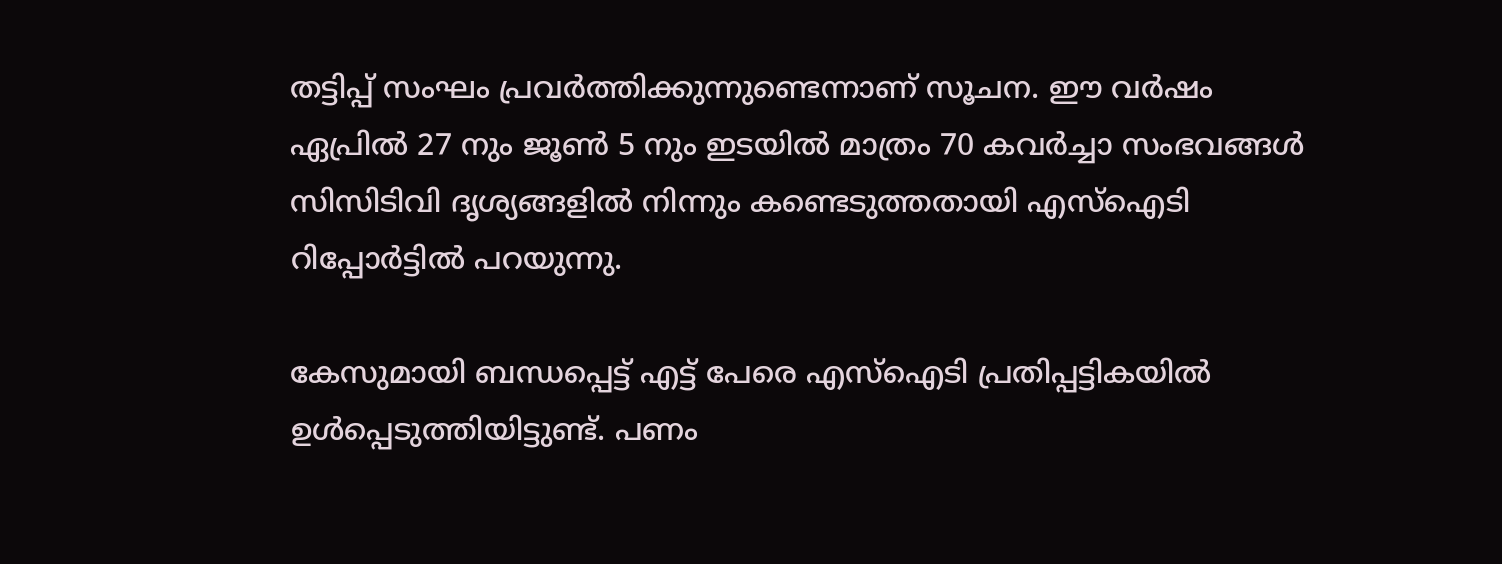തട്ടിപ്പ് സംഘം പ്രവർത്തിക്കുന്നുണ്ടെന്നാണ് സൂചന. ഈ വർഷം ഏപ്രിൽ 27 നും ജൂൺ 5 നും ഇടയിൽ മാത്രം 70 കവർച്ചാ സംഭവങ്ങൾ സിസിടിവി ദൃശ്യങ്ങളിൽ നിന്നും കണ്ടെടുത്തതായി എസ്‌ഐടി റിപ്പോർട്ടിൽ പറയുന്നു.

കേസുമായി ബന്ധപ്പെട്ട് എട്ട് പേരെ എസ്‌ഐടി പ്രതിപ്പട്ടികയിൽ ഉൾപ്പെടുത്തിയിട്ടുണ്ട്. പണം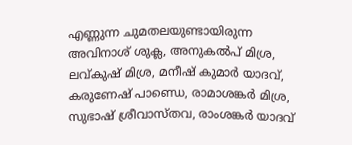എണ്ണുന്ന ചുമതലയുണ്ടായിരുന്ന അവിനാശ് ശുക്ല, അനുകൽപ് മിശ്ര, ലവ്കുഷ് മിശ്ര, മനീഷ് കുമാർ യാദവ്, കരുണേഷ് പാണ്ഡെ, രാമാശങ്കർ മിശ്ര, സുഭാഷ് ശ്രീവാസ്തവ, രാംശങ്കർ യാദവ്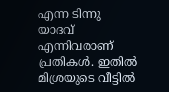എന്ന ടിന്നു യാദവ് എന്നിവരാണ് പ്രതികൾ. ഇതിൽ മിശ്രയുടെ വീട്ടിൽ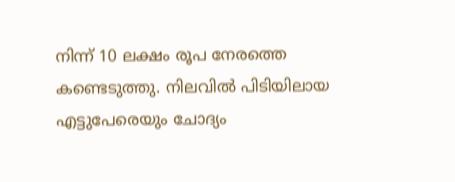നിന്ന് 10 ലക്ഷം രൂപ നേരത്തെ കണ്ടെടുത്തു. നിലവിൽ പിടിയിലായ എട്ടുപേരെയും ചോദ്യം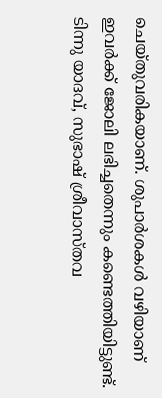ചെയ്തുവരികയാണ്. ശുപാർശകൾ വഴിയാണ് ഇവർക്ക് ജോലി ലഭിച്ചതെന്നും കണ്ടെത്തിയിട്ടുണ്ട്. ടിന്നു യാദവ്, സുഭാഷ് ശ്രീവാസ്തവ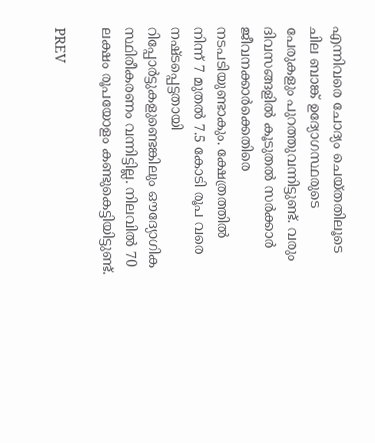എന്നിവരെ ചോദ്യം ചെയ്തതിലൂടെ ചില ബാങ്ക് ഉദ്യോഗസ്ഥരുടെ പേരുകളും പുറത്തുവന്നിട്ടുണ്ട്. വരും ദിവസങ്ങളിൽ കൂടുതൽ സർക്കാർ ജീവനക്കാർക്കെതിരെ നടപടിയുണ്ടാകും. ക്ഷേത്രത്തിൽ നിന്ന് 7 മുതൽ 7.5 കോടി രൂപ വരെ നഷ്ടപ്പെട്ടതായി റിപ്പോർട്ടുകളുണ്ടെങ്കിലും ഔദ്യോഗിക സ്ഥിരീകരണം വന്നിട്ടില്ല. നിലവിൽ 70 ലക്ഷം രൂപയോളം കണ്ടുകെട്ടിയിട്ടുണ്ട്.

PREV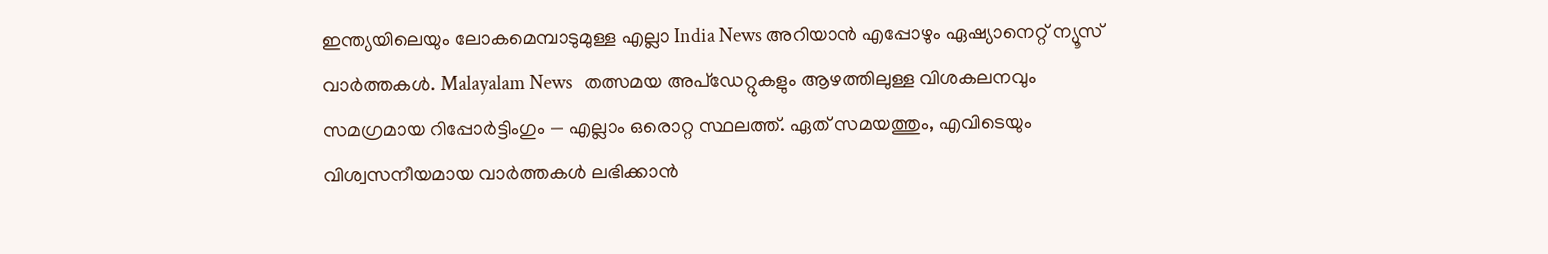ഇന്ത്യയിലെയും ലോകമെമ്പാടുമുള്ള എല്ലാ India News അറിയാൻ എപ്പോഴും ഏഷ്യാനെറ്റ് ന്യൂസ് വാർത്തകൾ. Malayalam News   തത്സമയ അപ്‌ഡേറ്റുകളും ആഴത്തിലുള്ള വിശകലനവും സമഗ്രമായ റിപ്പോർട്ടിംഗും — എല്ലാം ഒരൊറ്റ സ്ഥലത്ത്. ഏത് സമയത്തും, എവിടെയും വിശ്വസനീയമായ വാർത്തകൾ ലഭിക്കാൻ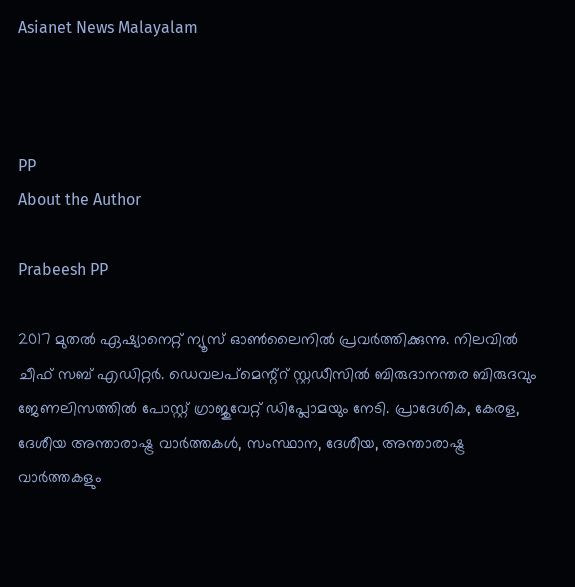Asianet News Malayalam



PP
About the Author

Prabeesh PP

2017 മുതല്‍ ഏഷ്യാനെറ്റ് ന്യൂസ് ഓണ്‍ലൈനില്‍ പ്രവര്‍ത്തിക്കുന്നു. നിലവില്‍ ചീഫ് സബ് എഡിറ്റര്‍. ഡെവലപ്മെന്റ്റ് സ്റ്റഡീസിൽ ബിരുദാനന്തര ബിരുദവും ജേണലിസത്തില്‍ പോസ്റ്റ് ഗ്രാജുവേറ്റ് ഡിപ്ലോമയും നേടി. പ്രാദേശിക, കേരള, ദേശീയ അന്താരാഷ്ട്ര വാർത്തകൾ, സംസ്ഥാന, ദേശീയ, അന്താരാഷ്ട്ര വാര്‍ത്തകളും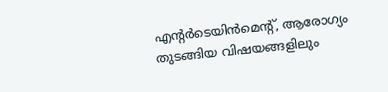എന്റര്‍ടെയിന്‍മെന്റ്, ആരോഗ്യം തുടങ്ങിയ വിഷയങ്ങളിലും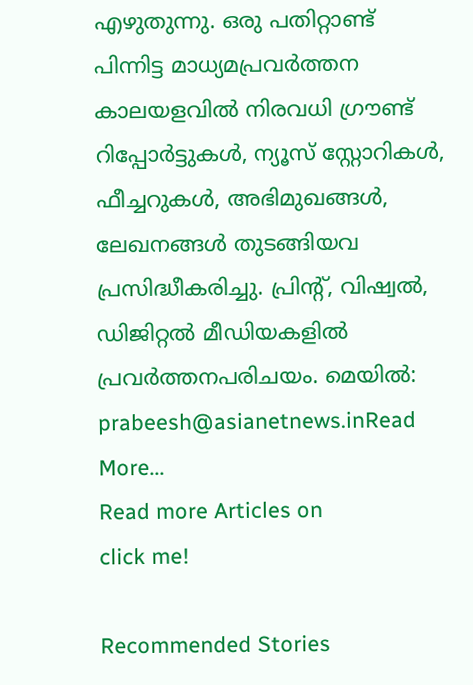എഴുതുന്നു. ഒരു പതിറ്റാണ്ട് പിന്നിട്ട മാധ്യമപ്രവര്‍ത്തന കാലയളവില്‍ നിരവധി ഗ്രൗണ്ട് റിപ്പോര്‍ട്ടുകള്‍, ന്യൂസ് സ്റ്റോറികള്‍, ഫീച്ചറുകള്‍, അഭിമുഖങ്ങള്‍, ലേഖനങ്ങള്‍ തുടങ്ങിയവ പ്രസിദ്ധീകരിച്ചു. പ്രിന്റ്, വിഷ്വല്‍, ഡിജിറ്റല്‍ മീഡിയകളില്‍ പ്രവര്‍ത്തനപരിചയം. മെയില്‍: prabeesh@asianetnews.inRead More...
Read more Articles on
click me!

Recommended Stories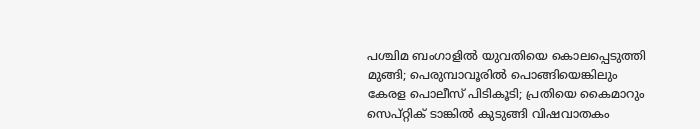പശ്ചിമ ബംഗാളിൽ യുവതിയെ കൊലപ്പെടുത്തി മുങ്ങി; പെരുമ്പാവൂരിൽ പൊങ്ങിയെങ്കിലും കേരള പൊലീസ് പിടികൂടി; പ്രതിയെ കൈമാറും
സെപ്റ്റിക് ടാങ്കിൽ കുടുങ്ങി വിഷവാതകം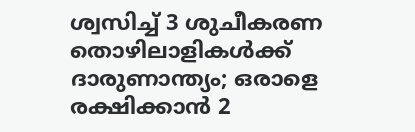ശ്വസിച്ച് 3 ശുചീകരണ തൊഴിലാളികൾക്ക് ദാരുണാന്ത്യം; ഒരാളെ രക്ഷിക്കാൻ 2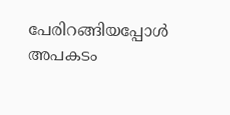പേരിറങ്ങിയപ്പോൾ അപകടം